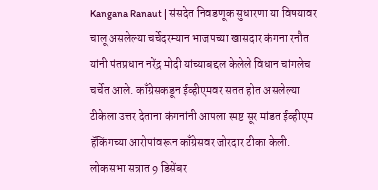Kangana Ranaut | संसदेत निवडणूक सुधारणा या विषयावर चालू असलेल्या चर्चेदरम्यान भाजपच्या खासदार कंगना रनौत यांनी पंतप्रधान नरेंद्र मोदी यांच्याबद्दल केलेले विधान चांगलेच चर्चेत आले. काँग्रेसकडून ईव्हीएमवर सतत होत असलेल्या टीकेला उत्तर देताना कंगनांनी आपला स्पष्ट सूर मांडत ईव्हीएम हॅकिंगच्या आरोपांवरून काँग्रेसवर जोरदार टीका केली. लोकसभा सत्रात 9 डिसेंबर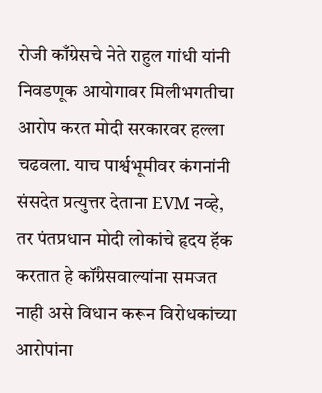रोजी काँग्रेसचे नेते राहुल गांधी यांनी निवडणूक आयोगावर मिलीभगतीचा आरोप करत मोदी सरकारवर हल्ला चढवला. याच पार्श्वभूमीवर कंगनांनी संसदेत प्रत्युत्तर देताना EVM नव्हे, तर पंतप्रधान मोदी लोकांचे हृदय हॅक करतात हे कॉंग्रेसवाल्यांना समजत नाही असे विधान करून विरोधकांच्या आरोपांना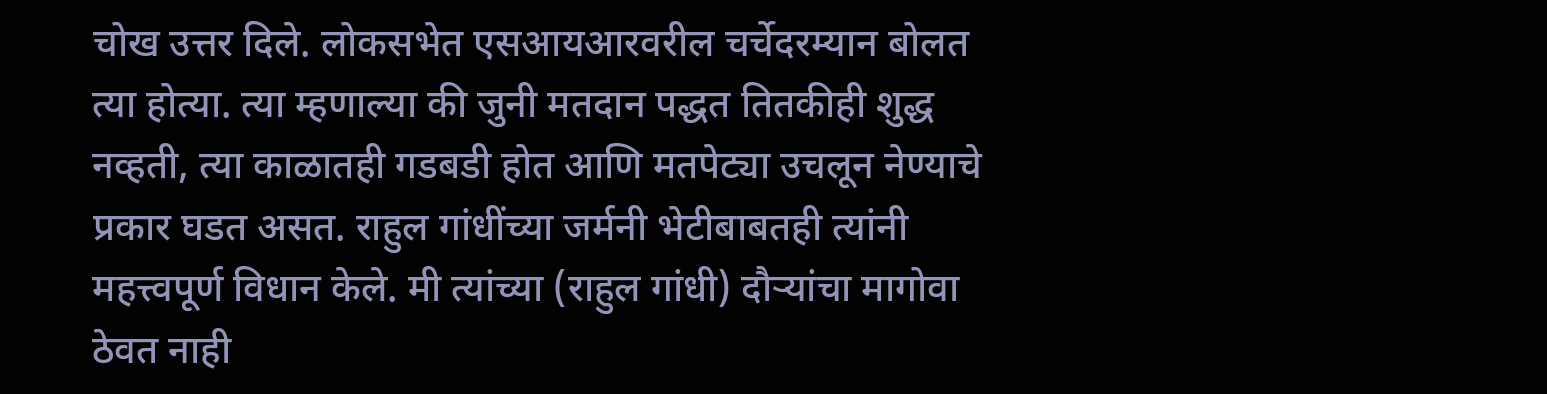चोख उत्तर दिले. लोकसभेत एसआयआरवरील चर्चेदरम्यान बोलत त्या होत्या. त्या म्हणाल्या की जुनी मतदान पद्धत तितकीही शुद्ध नव्हती, त्या काळातही गडबडी होत आणि मतपेट्या उचलून नेण्याचे प्रकार घडत असत. राहुल गांधींच्या जर्मनी भेटीबाबतही त्यांनी महत्त्वपूर्ण विधान केले. मी त्यांच्या (राहुल गांधी) दौऱ्यांचा मागोवा ठेवत नाही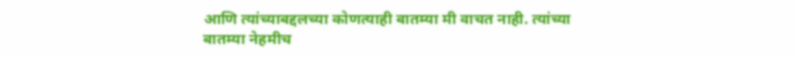आणि त्यांच्याबद्दलच्या कोणत्याही बातम्या मी वाचत नाही. त्यांच्या बातम्या नेहमीच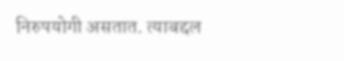निरुपयोगी असतात. त्याबद्दल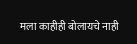मला काहीही बोलायचे नाही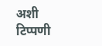अशी टिप्पणी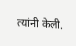त्यांनी केली.